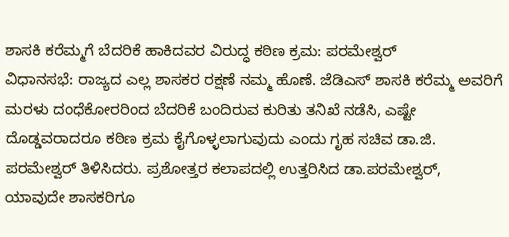ಶಾಸಕಿ ಕರೆಮ್ಮಗೆ ಬೆದರಿಕೆ ಹಾಕಿದವರ ವಿರುದ್ಧ ಕಠಿಣ ಕ್ರಮ: ಪರಮೇಶ್ವರ್
ವಿಧಾನಸಭೆ: ರಾಜ್ಯದ ಎಲ್ಲ ಶಾಸಕರ ರಕ್ಷಣೆ ನಮ್ಮ ಹೊಣೆ. ಜೆಡಿಎಸ್ ಶಾಸಕಿ ಕರೆಮ್ಮ ಅವರಿಗೆ ಮರಳು ದಂಧೆಕೋರರಿಂದ ಬೆದರಿಕೆ ಬಂದಿರುವ ಕುರಿತು ತನಿಖೆ ನಡೆಸಿ, ಎಷ್ಟೇ ದೊಡ್ಡವರಾದರೂ ಕಠಿಣ ಕ್ರಮ ಕೈಗೊಳ್ಳಲಾಗುವುದು ಎಂದು ಗೃಹ ಸಚಿವ ಡಾ.ಜಿ. ಪರಮೇಶ್ವರ್ ತಿಳಿಸಿದರು. ಪ್ರಶೋತ್ತರ ಕಲಾಪದಲ್ಲಿ ಉತ್ತರಿಸಿದ ಡಾ.ಪರಮೇಶ್ವರ್, ಯಾವುದೇ ಶಾಸಕರಿಗೂ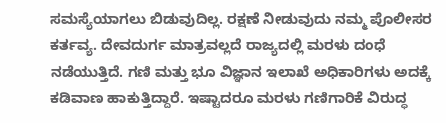ಸಮಸ್ಯೆಯಾಗಲು ಬಿಡುವುದಿಲ್ಲ. ರಕ್ಷಣೆ ನೀಡುವುದು ನಮ್ಮ ಪೊಲೀಸರ ಕರ್ತವ್ಯ. ದೇವದುರ್ಗ ಮಾತ್ರವಲ್ಲದೆ ರಾಜ್ಯದಲ್ಲಿ ಮರಳು ದಂಧೆ ನಡೆಯುತ್ತಿದೆ. ಗಣಿ ಮತ್ತು ಭೂ ವಿಜ್ಞಾನ ಇಲಾಖೆ ಅಧಿಕಾರಿಗಳು ಅದಕ್ಕೆ ಕಡಿವಾಣ ಹಾಕುತ್ತಿದ್ದಾರೆ. ಇಷ್ಟಾದರೂ ಮರಳು ಗಣಿಗಾರಿಕೆ ವಿರುದ್ಧ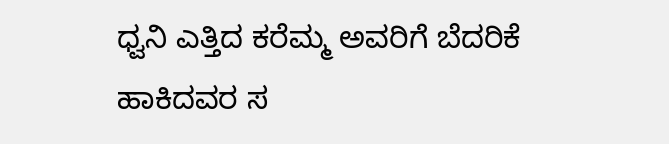ಧ್ವನಿ ಎತ್ತಿದ ಕರೆಮ್ಮ ಅವರಿಗೆ ಬೆದರಿಕೆ ಹಾಕಿದವರ ಸ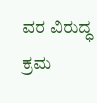ವರ ವಿರುದ್ಧ ಕ್ರಮ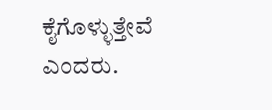ಕೈಗೊಳ್ಳುತ್ತೇವೆ ಎಂದರು.